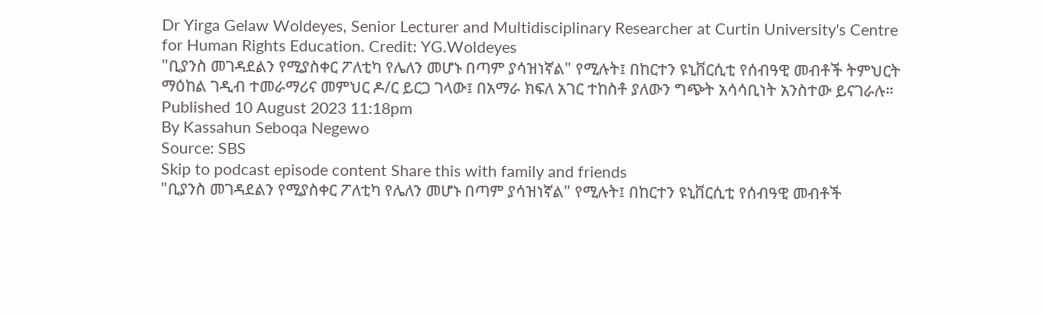Dr Yirga Gelaw Woldeyes, Senior Lecturer and Multidisciplinary Researcher at Curtin University's Centre for Human Rights Education. Credit: YG.Woldeyes
"ቢያንስ መገዳደልን የሚያስቀር ፖለቲካ የሌለን መሆኑ በጣም ያሳዝነኛል" የሚሉት፤ በከርተን ዩኒቨርሲቲ የሰብዓዊ መብቶች ትምህርት ማዕከል ገዲብ ተመራማሪና መምህር ዶ/ር ይርጋ ገላው፤ በአማራ ክፍለ አገር ተከስቶ ያለውን ግጭት አሳሳቢነት አንስተው ይናገራሉ። Published 10 August 2023 11:18pm
By Kassahun Seboqa Negewo
Source: SBS
Skip to podcast episode content Share this with family and friends
"ቢያንስ መገዳደልን የሚያስቀር ፖለቲካ የሌለን መሆኑ በጣም ያሳዝነኛል" የሚሉት፤ በከርተን ዩኒቨርሲቲ የሰብዓዊ መብቶች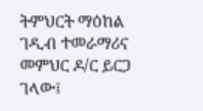ትምህርት ማዕከል ገዲብ ተመራማሪና መምህር ዶ/ር ይርጋ ገላው፤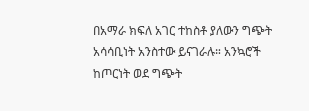በአማራ ክፍለ አገር ተከስቶ ያለውን ግጭት አሳሳቢነት አንስተው ይናገራሉ። አንኳሮች ከጦርነት ወደ ግጭት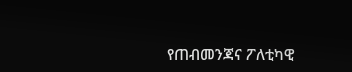የጠብመንጃና ፖለቲካዊ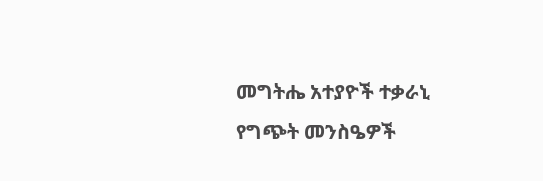መግትሔ አተያዮች ተቃራኒ የግጭት መንስዔዎች